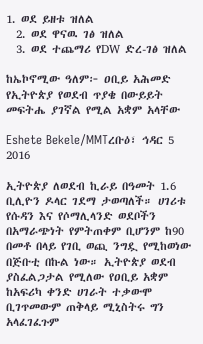1. ወደ ይዘቱ ዝለል
  2. ወደ ዋናዉ ገፅ ዝለል
  3. ወደ ተጨማሪ የDW ድረ-ገፅ ዝለል

ከኤኮኖሚው ዓለም፦ ዐቢይ አሕመድ የኢትዮጵያ የወደብ ጥያቄ በውይይት መፍትሔ ያገኛል የሚል አቋም አላቸው

Eshete Bekele/MMTረቡዕ፣ ኅዳር 5 2016

ኢትዮጵያ ለወደብ ኪራይ በዓመት 1.6 ቢሊዮን ዶላር ገደማ ታወጣለች። ሀገሪቱ የሱዳን እና የሶማሊላንድ ወደቦችን በአማራጭነት የምትጠቀም ቢሆንም ከ90 በመቶ በላይ የገቢ ወጪ ንግዷ የሚከወነው በጅቡቲ በኩል ነው። ኢትዮጵያ ወደብ ያስፈልጋታል የሚለው የዐቢይ አቋም ከአፍሪካ ቀንድ ሀገራት ተቃውሞ ቢገጥመውም ጠቅላይ ሚኒስትሩ ግን አላፈገፈጉም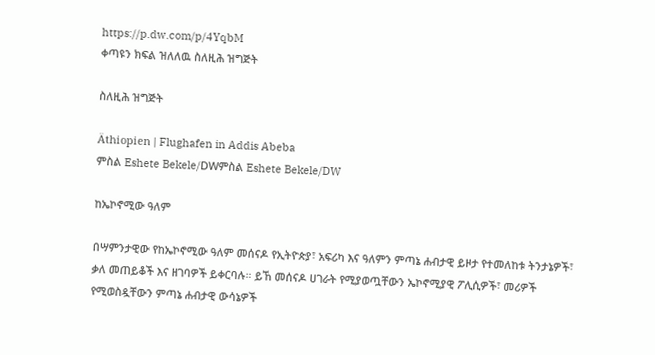https://p.dw.com/p/4YqbM
ቀጣዩን ክፍል ዝለለዉ ስለዚሕ ዝግጅት

ስለዚሕ ዝግጅት

Äthiopien | Flughafen in Addis Abeba
ምስል Eshete Bekele/DWምስል Eshete Bekele/DW

ከኤኮኖሚው ዓለም

በሣምንታዊው የከኤኮኖሚው ዓለም መሰናዶ የኢትዮጵያ፣ አፍሪካ እና ዓለምን ምጣኔ ሐብታዊ ይዞታ የተመለከቱ ትንታኔዎች፣ ቃለ መጠይቆች እና ዘገባዎች ይቀርባሉ። ይኸ መሰናዶ ሀገራት የሚያወጧቸውን ኤኮኖሚያዊ ፖሊሲዎች፣ መሪዎች የሚወስዷቸውን ምጣኔ ሐብታዊ ውሳኔዎች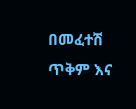በመፈተሽ ጥቅም እና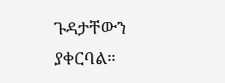ጉዳታቸውን ያቀርባል።